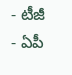- టీజీ
- ఏపీ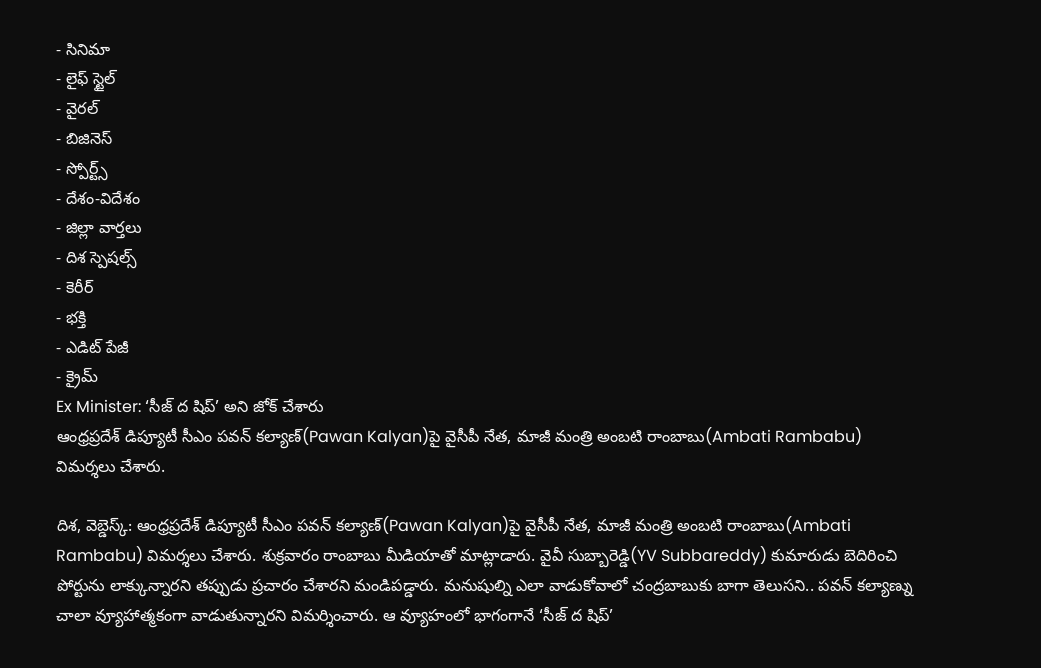- సినిమా
- లైఫ్ స్టైల్
- వైరల్
- బిజినెస్
- స్పోర్ట్స్
- దేశం-విదేశం
- జిల్లా వార్తలు
- దిశ స్పెషల్స్
- కెరీర్
- భక్తి
- ఎడిట్ పేజీ
- క్రైమ్
Ex Minister: ‘సీజ్ ద షిప్’ అని జోక్ చేశారు
ఆంధ్రప్రదేశ్ డిప్యూటీ సీఎం పవన్ కల్యాణ్(Pawan Kalyan)పై వైసీపీ నేత, మాజీ మంత్రి అంబటి రాంబాబు(Ambati Rambabu) విమర్శలు చేశారు.

దిశ, వెబ్డెస్క్: ఆంధ్రప్రదేశ్ డిప్యూటీ సీఎం పవన్ కల్యాణ్(Pawan Kalyan)పై వైసీపీ నేత, మాజీ మంత్రి అంబటి రాంబాబు(Ambati Rambabu) విమర్శలు చేశారు. శుక్రవారం రాంబాబు మీడియాతో మాట్లాడారు. వైవీ సుబ్బారెడ్డి(YV Subbareddy) కుమారుడు బెదిరించి పోర్టును లాక్కున్నారని తప్పుడు ప్రచారం చేశారని మండిపడ్డారు. మనుషుల్ని ఎలా వాడుకోవాలో చంద్రబాబుకు బాగా తెలుసని.. పవన్ కల్యాణ్ను చాలా వ్యూహాత్మకంగా వాడుతున్నారని విమర్శించారు. ఆ వ్యూహంలో భాగంగానే ‘సీజ్ ద షిప్’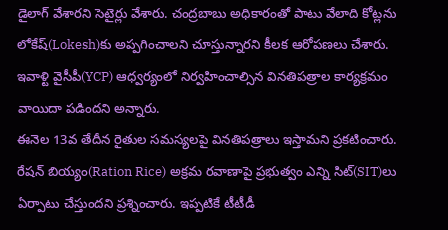డైలాగ్ వేశారని సెటైర్లు వేశారు. చంద్రబాబు అధికారంతో పాటు వేలాది కోట్లను లోకేష్(Lokesh)కు అప్పగించాలని చూస్తున్నారని కీలక ఆరోపణలు చేశారు. ఇవాళ్టి వైసీపీ(YCP) ఆధ్వర్యంలో నిర్వహించాల్సిన వినతిపత్రాల కార్యక్రమం వాయిదా పడిందని అన్నారు.
ఈనెల 13వ తేదీన రైతుల సమస్యలపై వినతిపత్రాలు ఇస్తామని ప్రకటించారు. రేషన్ బియ్యం(Ration Rice) అక్రమ రవాణాపై ప్రభుత్వం ఎన్ని సిట్(SIT)లు ఏర్పాటు చేస్తుందని ప్రశ్నించారు. ఇప్పటికే టీటీడీ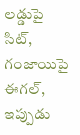లడ్డుపై సిట్, గంజాయిపై ఈగల్, ఇప్పుడు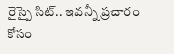రైస్పై సిట్.. ఇవన్నీ ప్రచారం కోసం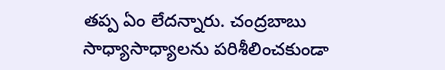తప్ప ఏం లేదన్నారు. చంద్రబాబు సాధ్యాసాధ్యాలను పరిశీలించకుండా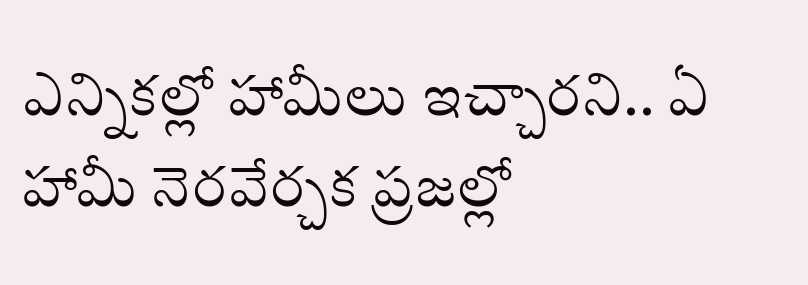ఎన్నికల్లో హామీలు ఇచ్చారని.. ఏ హామీ నెరవేర్చక ప్రజల్లో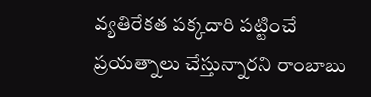వ్యతిరేకత పక్కదారి పట్టించే ప్రయత్నాలు చేస్తున్నారని రాంబాబు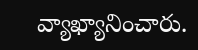వ్యాఖ్యానించారు.